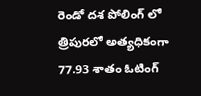రెండో దశ పోలింగ్ లో త్రిపురలో అత్యధికంగా 77.93 శాతం ఓటింగ్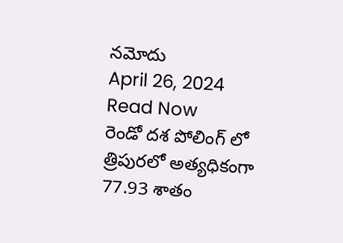నమోదు
April 26, 2024
Read Now
రెండో దశ పోలింగ్ లో త్రిపురలో అత్యధికంగా 77.93 శాతం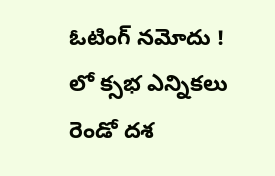ఓటింగ్ నమోదు !
లో క్సభ ఎన్నికలు రెండో దశ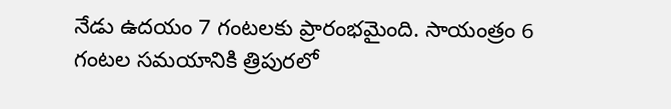నేడు ఉదయం 7 గంటలకు ప్రారంభమైంది. సాయంత్రం 6 గంటల సమయానికి త్రిపురలో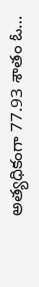అత్యధికంగా 77.93 శాతం ఓ…